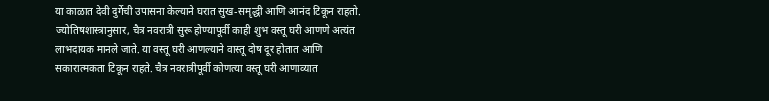या काळात देवी दुर्गेची उपासना केल्याने घरात सुख-समृद्धी आणि आनंद टिकून राहतो. ज्योतिषशास्त्रानुसार, चैत्र नवरात्री सुरू होण्यापूर्वी काही शुभ वस्तू घरी आणणे अत्यंत लाभदायक मानले जाते. या वस्तू घरी आणल्याने वास्तू दोष दूर होतात आणि सकारात्मकता टिकून राहते. चैत्र नवरात्रीपूर्वी कोणत्या वस्तू घरी आणाव्यात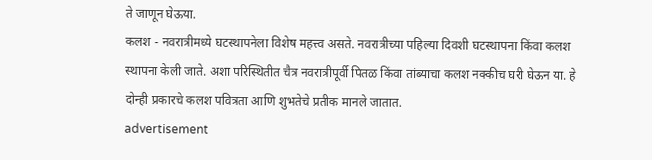ते जाणून घेऊया.
कलश - नवरात्रीमध्ये घटस्थापनेला विशेष महत्त्व असते. नवरात्रीच्या पहिल्या दिवशी घटस्थापना किंवा कलश स्थापना केली जाते. अशा परिस्थितीत चैत्र नवरात्रीपूर्वी पितळ किंवा तांब्याचा कलश नक्कीच घरी घेऊन या. हे दोन्ही प्रकारचे कलश पवित्रता आणि शुभतेचे प्रतीक मानले जातात.
advertisement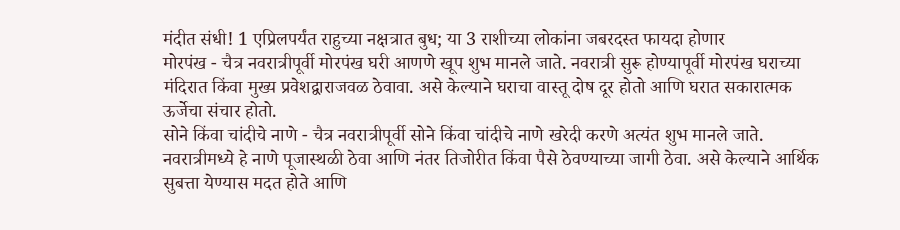मंदीत संधी! 1 एप्रिलपर्यंत राहुच्या नक्षत्रात बुध; या 3 राशीच्या लोकांना जबरदस्त फायदा होणार
मोरपंख - चैत्र नवरात्रीपूर्वी मोरपंख घरी आणणे खूप शुभ मानले जाते. नवरात्री सुरू होण्यापूर्वी मोरपंख घराच्या मंदिरात किंवा मुख्य प्रवेशद्वाराजवळ ठेवावा. असे केल्याने घराचा वास्तू दोष दूर होतो आणि घरात सकारात्मक ऊर्जेचा संचार होतो.
सोने किंवा चांदीचे नाणे - चैत्र नवरात्रीपूर्वी सोने किंवा चांदीचे नाणे खरेदी करणे अत्यंत शुभ मानले जाते. नवरात्रीमध्ये हे नाणे पूजास्थळी ठेवा आणि नंतर तिजोरीत किंवा पैसे ठेवण्याच्या जागी ठेवा. असे केल्याने आर्थिक सुबत्ता येण्यास मदत होते आणि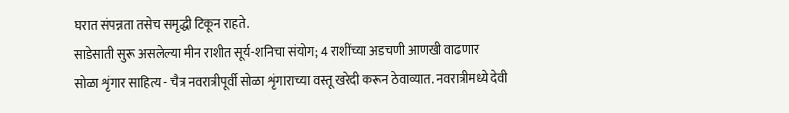घरात संपन्नता तसेच समृद्धी टिकून राहते.
साडेसाती सुरू असलेल्या मीन राशीत सूर्य-शनिचा संयोग; 4 राशींच्या अडचणी आणखी वाढणार
सोळा शृंगार साहित्य - चैत्र नवरात्रीपूर्वी सोळा शृंगाराच्या वस्तू खरेदी करून ठेवाव्यात. नवरात्रीमध्ये देवी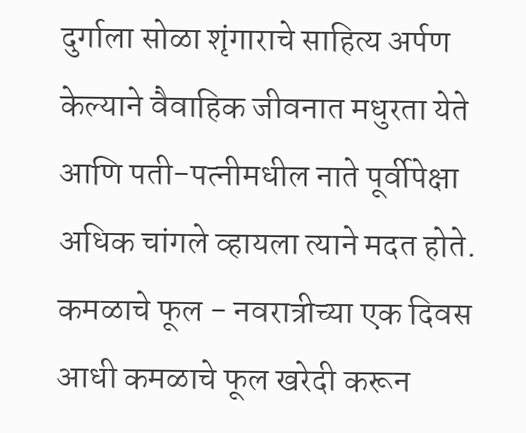दुर्गाला सोळा शृंगाराचे साहित्य अर्पण केल्याने वैवाहिक जीवनात मधुरता येते आणि पती-पत्नीमधील नाते पूर्वीपेक्षा अधिक चांगले व्हायला त्याने मदत होते.
कमळाचे फूल - नवरात्रीच्या एक दिवस आधी कमळाचे फूल खरेदी करून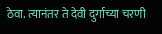ठेवा. त्यानंतर ते देवी दुर्गाच्या चरणी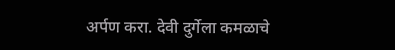अर्पण करा. देवी दुर्गेला कमळाचे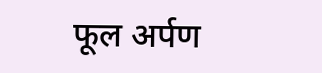फूल अर्पण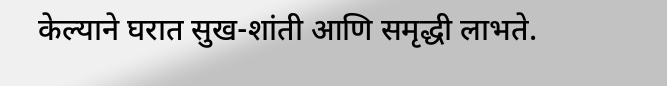केल्याने घरात सुख-शांती आणि समृद्धी लाभते.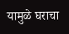यामुळे घराचा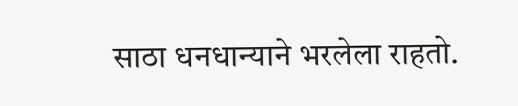साठा धनधान्याने भरलेला राहतो.